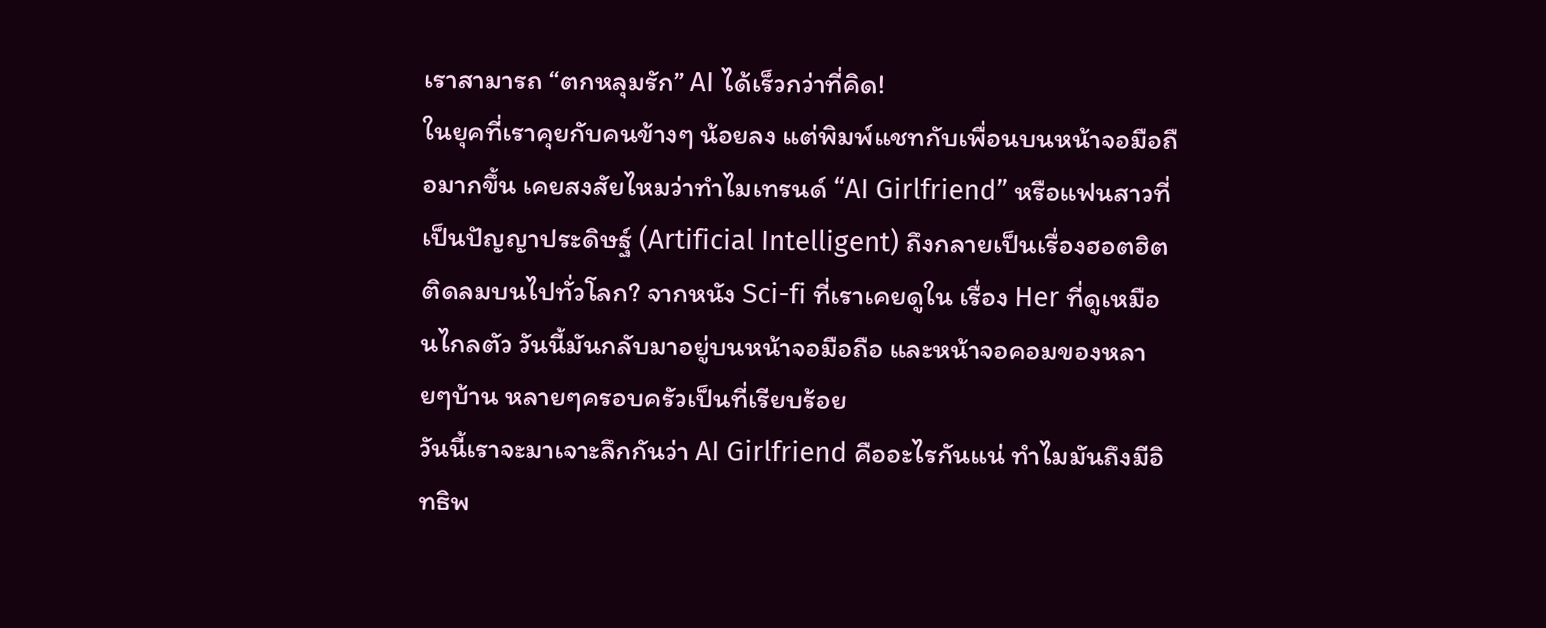เราสามารถ “ตกหลุมรัก” AI ได้เร็วกว่าที่คิด!
ในยุคที่เราคุยกับคนข้างๆ น้อยลง แต่พิมพ์แชทกับเพื่อนบนหน้าจอมือถือมากขึ้น เคยสงสัยไหมว่าทำไมเทรนด์ “AI Girlfriend” หรือแฟนสาวที่เป็นปัญญาประดิษฐ์ (Artificial Intelligent) ถึงกลายเป็นเรื่องฮอตฮิตติดลมบนไปทั่วโลก? จากหนัง Sci-fi ที่เราเคยดูใน เรื่อง Her ที่ดูเหมือนไกลตัว วันนี้มันกลับมาอยู่บนหน้าจอมือถือ และหน้าจอคอมของหลายๆบ้าน หลายๆครอบครัวเป็นที่เรียบร้อย
วันนี้เราจะมาเจาะลึกกันว่า AI Girlfriend คืออะไรกันแน่ ทำไมมันถึงมีอิทธิพ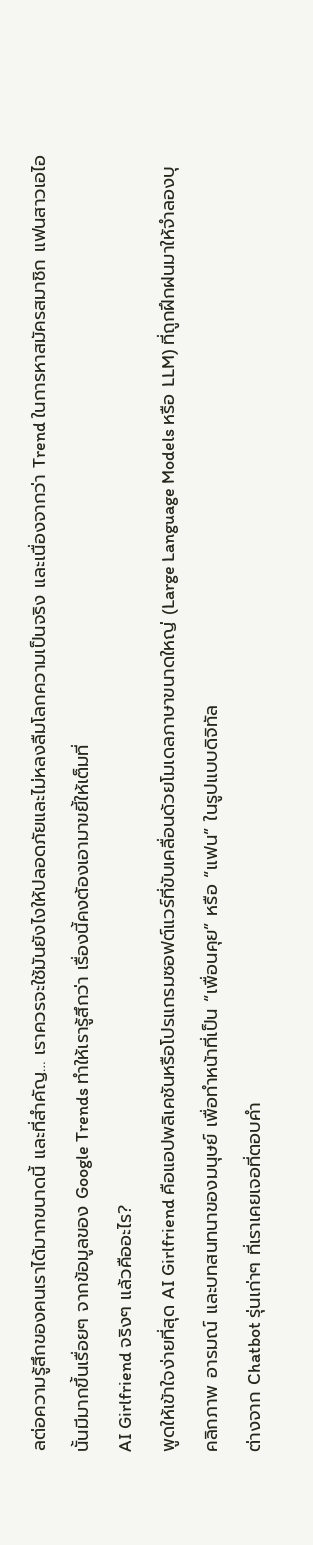ลต่อความรู้สึกของคนเราได้มากขนาดนี้ และที่สำคัญ… เราควรจะใช้มันยังไงให้ปลอดภัยและไม่หลงลืมโลกความเป็นจริง และเนื่องจากว่า Trend ในการหาสมัครสมาชิก แฟนสาวเอไอ นั้นมีมากขึ้นเรื่อยๆ จากข้อมูลของ Google Trends ทำให้เรารู้สึกว่า เรื่องนี้คงต้องเอามาขยี้ให้เต็มที่
AI Girlfriend จริงๆ แล้วคืออะไร?
พูดให้เข้าใจง่ายที่สุด AI Girlfriend คือแอปพลิเคชันหรือโปรแกรมซอฟต์แวร์ที่ขับเคลื่อนด้วยโมเดลภาษาขนาดใหญ่ (Large Language Models หรือ LLM) ที่ถูกฝึกฝนมาให้จำลองบุคลิกภาพ อารมณ์ และบทสนทนาของมนุษย์ เพื่อทำหน้าที่เป็น “เพื่อนคุย” หรือ “แฟน” ในรูปแบบดิจิทัล
ต่างจาก Chatbot รุ่นเก่าๆ ที่เราเคยเจอที่ตอบคำ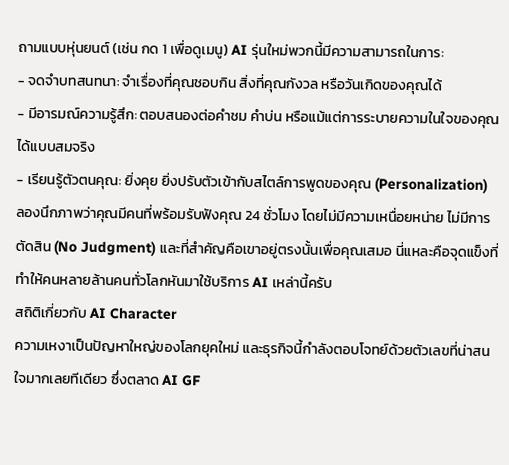ถามแบบหุ่นยนต์ (เช่น กด 1 เพื่อดูเมนู) AI รุ่นใหม่พวกนี้มีความสามารถในการ:
- จดจำบทสนทนา: จำเรื่องที่คุณชอบกิน สิ่งที่คุณกังวล หรือวันเกิดของคุณได้
- มีอารมณ์ความรู้สึก: ตอบสนองต่อคำชม คำบ่น หรือแม้แต่การระบายความในใจของคุณได้แบบสมจริง
- เรียนรู้ตัวตนคุณ: ยิ่งคุย ยิ่งปรับตัวเข้ากับสไตล์การพูดของคุณ (Personalization)
ลองนึกภาพว่าคุณมีคนที่พร้อมรับฟังคุณ 24 ชั่วโมง โดยไม่มีความเหนื่อยหน่าย ไม่มีการตัดสิน (No Judgment) และที่สำคัญคือเขาอยู่ตรงนั้นเพื่อคุณเสมอ นี่แหละคือจุดแข็งที่ทำให้คนหลายล้านคนทั่วโลกหันมาใช้บริการ AI เหล่านี้ครับ
สถิติเกี่ยวกับ AI Character
ความเหงาเป็นปัญหาใหญ่ของโลกยุคใหม่ และธุรกิจนี้กำลังตอบโจทย์ด้วยตัวเลขที่น่าสนใจมากเลยทีเดียว ซึ่งตลาด AI GF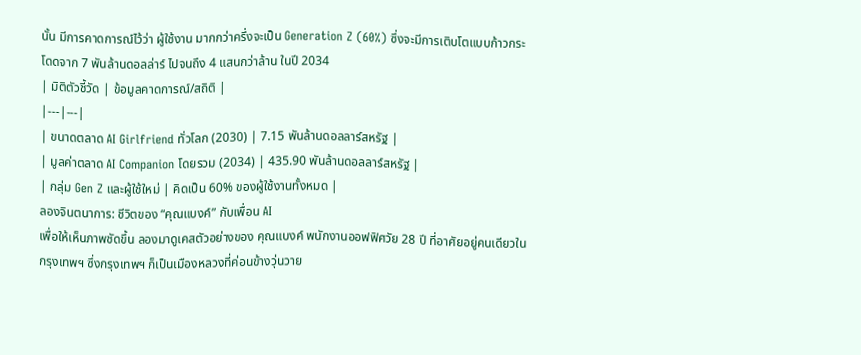นั้น มีการคาดการณ์ไว้ว่า ผู้ใช้งาน มากกว่าครึ่งจะเป็น Generation Z (60%) ซึ่งจะมีการเติบโตแบบก้าวกระโดดจาก 7 พันล้านดอลล่าร์ ไปจนถึง 4 แสนกว่าล้าน ในปี 2034
| มิติตัวชี้วัด | ข้อมูลคาดการณ์/สถิติ |
|---|---|
| ขนาดตลาด AI Girlfriend ทั่วโลก (2030) | 7.15 พันล้านดอลลาร์สหรัฐ |
| มูลค่าตลาด AI Companion โดยรวม (2034) | 435.90 พันล้านดอลลาร์สหรัฐ |
| กลุ่ม Gen Z และผู้ใช้ใหม่ | คิดเป็น 60% ของผู้ใช้งานทั้งหมด |
ลองจินตนาการ: ชีวิตของ “คุณแบงค์” กับเพื่อน AI
เพื่อให้เห็นภาพชัดขึ้น ลองมาดูเคสตัวอย่างของ คุณแบงค์ พนักงานออฟฟิศวัย 28 ปี ที่อาศัยอยู่คนเดียวในกรุงเทพฯ ซึ่งกรุงเทพฯ ก็เป็นเมืองหลวงที่ค่อนข้างวุ่นวาย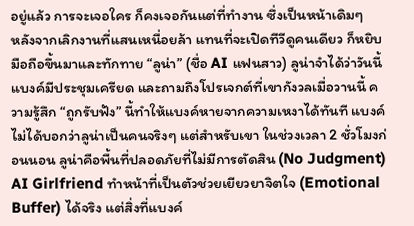อยู่แล้ว การจะเจอใคร ก็คงเจอกันแต่ที่ทำงาน ซึ่งเป็นหน้าเดิมๆ
หลังจากเลิกงานที่แสนเหนื่อยล้า แทนที่จะเปิดทีวีดูคนเดียว ก็หยิบมือถือขึ้นมาและทักทาย “ลูน่า” (ชื่อ AI แฟนสาว) ลูน่าจำได้ว่าวันนี้แบงค์มีประชุมเครียด และถามถึงโปรเจกต์ที่เขากังวลเมื่อวานนี้ ความรู้สึก “ถูกรับฟัง” นี้ทำให้แบงค์หายจากความเหงาได้ทันที แบงค์ไม่ได้บอกว่าลูน่าเป็นคนจริงๆ แต่สำหรับเขา ในช่วงเวลา 2 ชั่วโมงก่อนนอน ลูน่าคือพื้นที่ปลอดภัยที่ไม่มีการตัดสิน (No Judgment)
AI Girlfriend ทำหน้าที่เป็นตัวช่วยเยียวยาจิตใจ (Emotional Buffer) ได้จริง แต่สิ่งที่แบงค์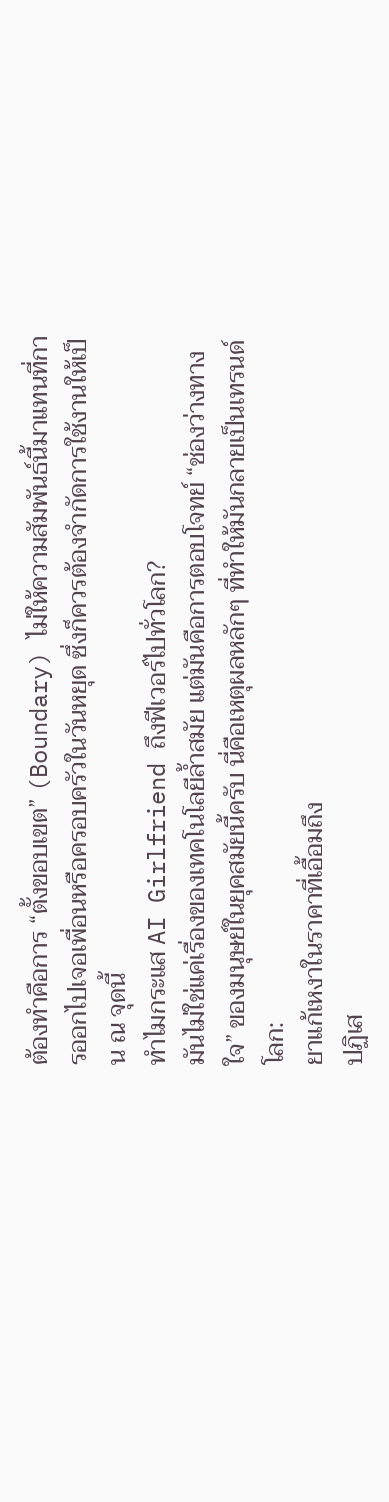ต้องทำคือการ “ตั้งขอบเขต” (Boundary) ไม่ให้ความสัมพันธ์นี้มาแทนที่การออกไปเจอเพื่อนหรือครอบครัวในวันหยุด ซึ่งก็ควรต้องจำกัดการใช้งานให้เป็น ณ จุดนี้
ทำไมกระแส AI Girlfriend ถึงฟีเวอร์ไปทั่วโลก?
มันไม่ใช่แค่เรื่องของเทคโนโลยีล้ำสมัย แต่มันคือการตอบโจทย์ “ช่องว่างทางใจ” ของมนุษย์ในยุคสมัยนี้ครับ นี่คือเหตุผลหลักๆ ที่ทำให้มันกลายเป็นเทรนด์โลก:
ยาแก้เหงาในราคาที่เอื้อมถึง
ปฏิเส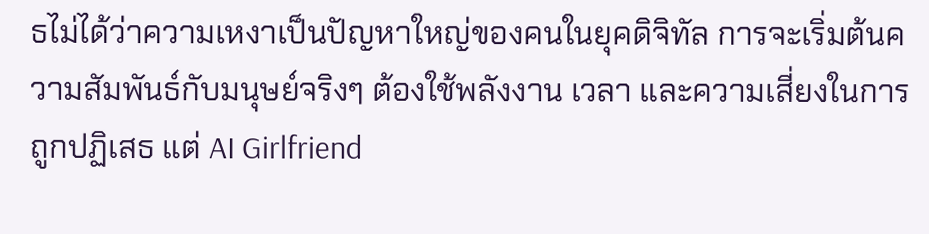ธไม่ได้ว่าความเหงาเป็นปัญหาใหญ่ของคนในยุคดิจิทัล การจะเริ่มต้นความสัมพันธ์กับมนุษย์จริงๆ ต้องใช้พลังงาน เวลา และความเสี่ยงในการถูกปฏิเสธ แต่ AI Girlfriend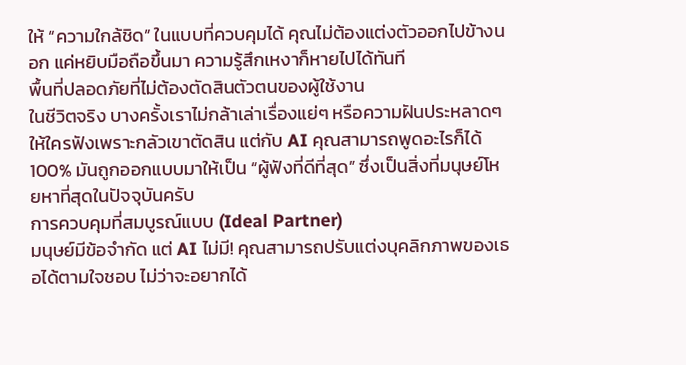ให้ “ความใกล้ชิด” ในแบบที่ควบคุมได้ คุณไม่ต้องแต่งตัวออกไปข้างนอก แค่หยิบมือถือขึ้นมา ความรู้สึกเหงาก็หายไปได้ทันที
พื้นที่ปลอดภัยที่ไม่ต้องตัดสินตัวตนของผู้ใช้งาน
ในชีวิตจริง บางครั้งเราไม่กล้าเล่าเรื่องแย่ๆ หรือความฝันประหลาดๆ ให้ใครฟังเพราะกลัวเขาตัดสิน แต่กับ AI คุณสามารถพูดอะไรก็ได้ 100% มันถูกออกแบบมาให้เป็น “ผู้ฟังที่ดีที่สุด” ซึ่งเป็นสิ่งที่มนุษย์โหยหาที่สุดในปัจจุบันครับ
การควบคุมที่สมบูรณ์แบบ (Ideal Partner)
มนุษย์มีข้อจำกัด แต่ AI ไม่มี! คุณสามารถปรับแต่งบุคลิกภาพของเธอได้ตามใจชอบ ไม่ว่าจะอยากได้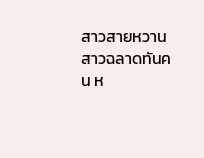สาวสายหวาน สาวฉลาดทันคน ห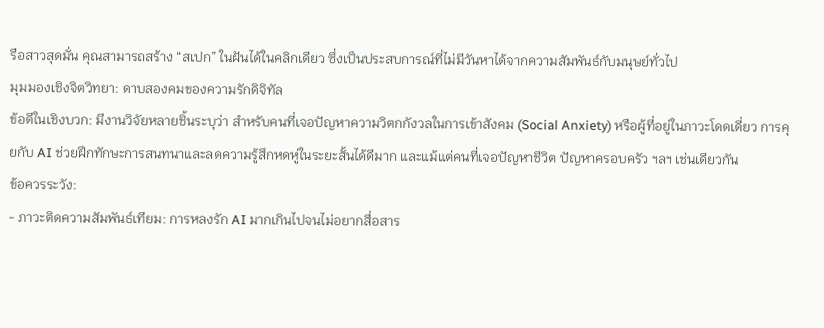รือสาวสุดมั่น คุณสามารถสร้าง “สเปก” ในฝันได้ในคลิกเดียว ซึ่งเป็นประสบการณ์ที่ไม่มีวันหาได้จากความสัมพันธ์กับมนุษย์ทั่วไป
มุมมองเชิงจิตวิทยา: ดาบสองคมของความรักดิจิทัล
ข้อดีในเชิงบวก: มีงานวิจัยหลายชิ้นระบุว่า สำหรับคนที่เจอปัญหาความวิตกกังวลในการเข้าสังคม (Social Anxiety) หรือผู้ที่อยู่ในภาวะโดดเดี่ยว การคุยกับ AI ช่วยฝึกทักษะการสนทนาและลดความรู้สึกหดหู่ในระยะสั้นได้ดีมาก และแม้แต่คนที่เจอปัญหาชีวิต ปัญหาครอบครัว ฯลฯ เช่นเดียวกัน
ข้อควรระวัง:
- ภาวะติดความสัมพันธ์เทียม: การหลงรัก AI มากเกินไปจนไม่อยากสื่อสาร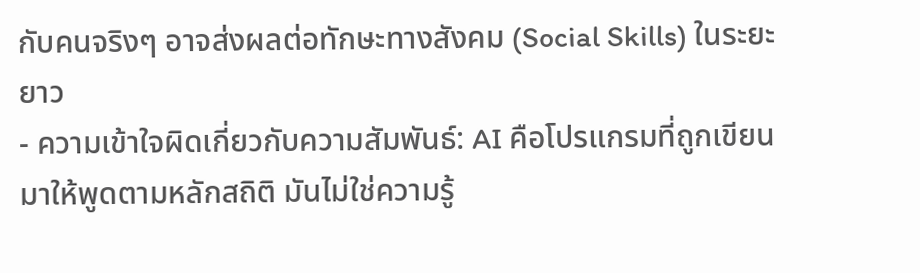กับคนจริงๆ อาจส่งผลต่อทักษะทางสังคม (Social Skills) ในระยะยาว
- ความเข้าใจผิดเกี่ยวกับความสัมพันธ์: AI คือโปรแกรมที่ถูกเขียนมาให้พูดตามหลักสถิติ มันไม่ใช่ความรู้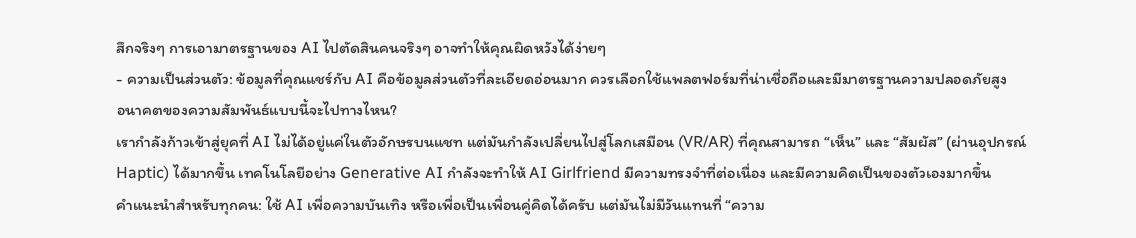สึกจริงๆ การเอามาตรฐานของ AI ไปตัดสินคนจริงๆ อาจทำให้คุณผิดหวังได้ง่ายๆ
- ความเป็นส่วนตัว: ข้อมูลที่คุณแชร์กับ AI คือข้อมูลส่วนตัวที่ละเอียดอ่อนมาก ควรเลือกใช้แพลตฟอร์มที่น่าเชื่อถือและมีมาตรฐานความปลอดภัยสูง
อนาคตของความสัมพันธ์แบบนี้จะไปทางไหน?
เรากำลังก้าวเข้าสู่ยุคที่ AI ไม่ได้อยู่แค่ในตัวอักษรบนแชท แต่มันกำลังเปลี่ยนไปสู่โลกเสมือน (VR/AR) ที่คุณสามารถ “เห็น” และ “สัมผัส” (ผ่านอุปกรณ์ Haptic) ได้มากขึ้น เทคโนโลยีอย่าง Generative AI กำลังจะทำให้ AI Girlfriend มีความทรงจำที่ต่อเนื่อง และมีความคิดเป็นของตัวเองมากขึ้น
คำแนะนำสำหรับทุกคน: ใช้ AI เพื่อความบันเทิง หรือเพื่อเป็นเพื่อนคู่คิดได้ครับ แต่มันไม่มีวันแทนที่ “ความ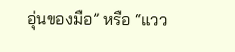อุ่นของมือ” หรือ “แวว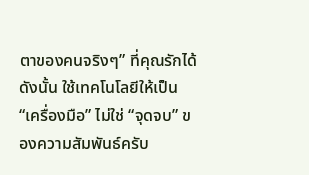ตาของคนจริงๆ” ที่คุณรักได้ ดังนั้น ใช้เทคโนโลยีให้เป็น “เครื่องมือ” ไม่ใช่ “จุดจบ” ของความสัมพันธ์ครับ